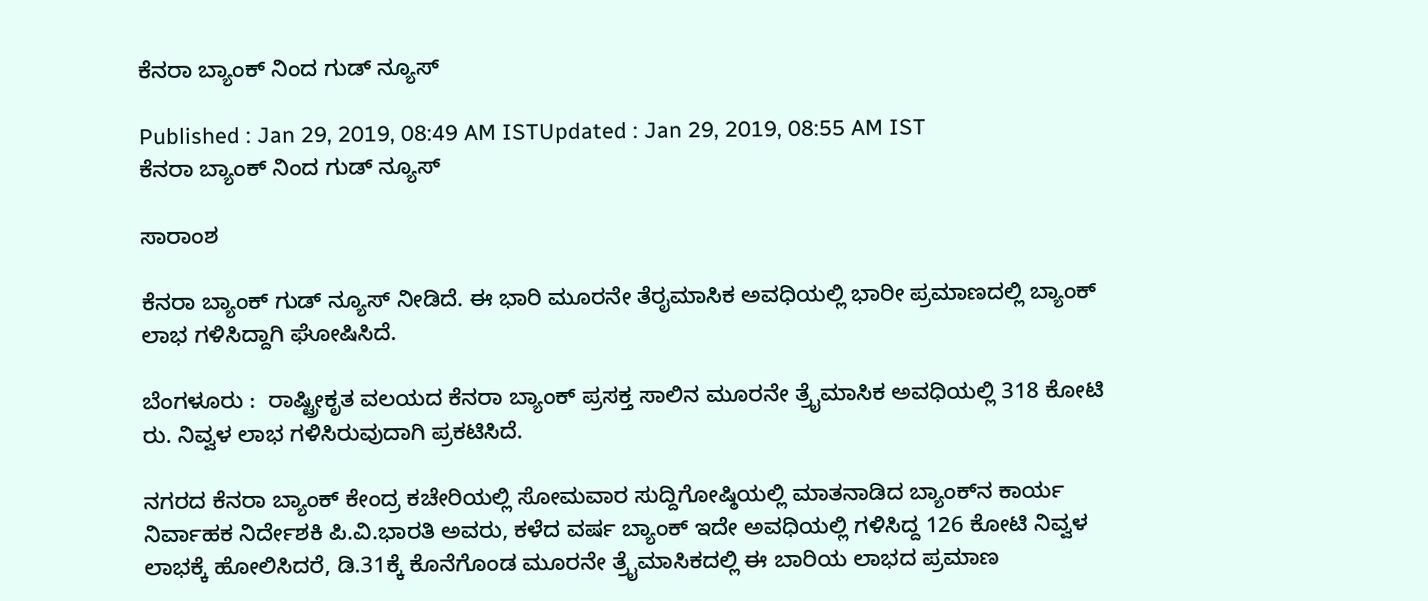ಕೆನರಾ ಬ್ಯಾಂಕ್ ನಿಂದ ಗುಡ್ ನ್ಯೂಸ್

Published : Jan 29, 2019, 08:49 AM ISTUpdated : Jan 29, 2019, 08:55 AM IST
ಕೆನರಾ ಬ್ಯಾಂಕ್ ನಿಂದ ಗುಡ್ ನ್ಯೂಸ್

ಸಾರಾಂಶ

ಕೆನರಾ ಬ್ಯಾಂಕ್ ಗುಡ್ ನ್ಯೂಸ್ ನೀಡಿದೆ. ಈ ಭಾರಿ ಮೂರನೇ ತೆರೖಮಾಸಿಕ ಅವಧಿಯಲ್ಲಿ ಭಾರೀ ಪ್ರಮಾಣದಲ್ಲಿ ಬ್ಯಾಂಕ್ ಲಾಭ ಗಳಿಸಿದ್ದಾಗಿ ಘೋಷಿಸಿದೆ.

ಬೆಂಗಳೂರು :  ರಾಷ್ಟ್ರೀಕೃತ ವಲಯದ ಕೆನರಾ ಬ್ಯಾಂಕ್‌ ಪ್ರಸಕ್ತ ಸಾಲಿನ ಮೂರನೇ ತ್ರೈಮಾಸಿಕ ಅವಧಿಯಲ್ಲಿ 318 ಕೋಟಿ ರು. ನಿವ್ವಳ ಲಾಭ ಗಳಿಸಿರುವುದಾಗಿ ಪ್ರಕಟಿಸಿದೆ.

ನಗರದ ಕೆನರಾ ಬ್ಯಾಂಕ್‌ ಕೇಂದ್ರ ಕಚೇರಿಯಲ್ಲಿ ಸೋಮವಾರ ಸುದ್ದಿಗೋಷ್ಠಿಯಲ್ಲಿ ಮಾತನಾಡಿದ ಬ್ಯಾಂಕ್‌ನ ಕಾರ್ಯ ನಿರ್ವಾಹಕ ನಿರ್ದೇಶಕಿ ಪಿ.ವಿ.ಭಾರತಿ ಅವರು, ಕಳೆದ ವರ್ಷ ಬ್ಯಾಂಕ್‌ ಇದೇ ಅವಧಿಯಲ್ಲಿ ಗಳಿಸಿದ್ದ 126 ಕೋಟಿ ನಿವ್ವಳ ಲಾಭಕ್ಕೆ ಹೋಲಿಸಿದರೆ, ಡಿ.31ಕ್ಕೆ ಕೊನೆಗೊಂಡ ಮೂರನೇ ತ್ರೈಮಾಸಿಕದಲ್ಲಿ ಈ ಬಾರಿಯ ಲಾಭದ ಪ್ರಮಾಣ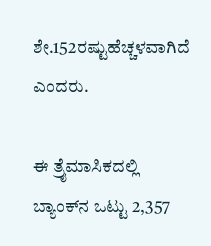ಶೇ.152ರಷ್ಟುಹೆಚ್ಚಳವಾಗಿದೆ ಎಂದರು.

ಈ ತ್ರೈಮಾಸಿಕದಲ್ಲಿ ಬ್ಯಾಂಕ್‌ನ ಒಟ್ಟು 2,357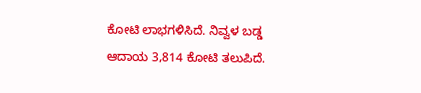ಕೋಟಿ ಲಾಭಗಳಿಸಿದೆ. ನಿವ್ವಳ ಬಡ್ಡ ಆದಾಯ 3,814 ಕೋಟಿ ತಲುಪಿದೆ.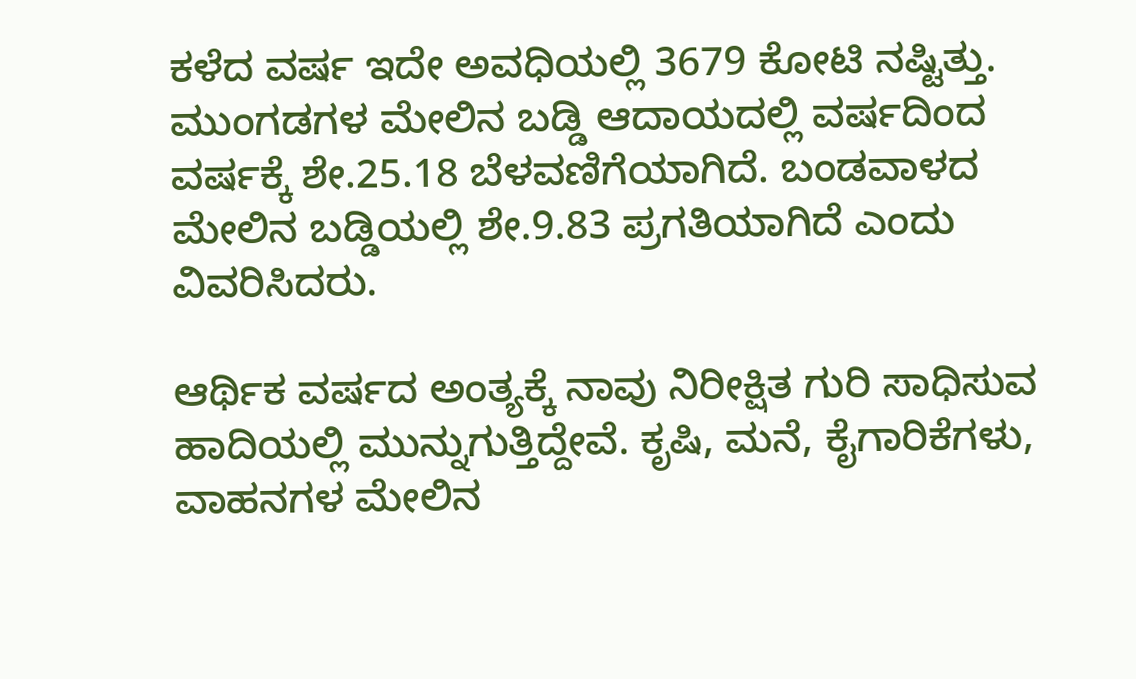ಕಳೆದ ವರ್ಷ ಇದೇ ಅವಧಿಯಲ್ಲಿ 3679 ಕೋಟಿ ನಷ್ಟಿತ್ತು. ಮುಂಗಡಗಳ ಮೇಲಿನ ಬಡ್ಡಿ ಆದಾಯದಲ್ಲಿ ವರ್ಷದಿಂದ ವರ್ಷಕ್ಕೆ ಶೇ.25.18 ಬೆಳವಣಿಗೆಯಾಗಿದೆ. ಬಂಡವಾಳದ ಮೇಲಿನ ಬಡ್ಡಿಯಲ್ಲಿ ಶೇ.9.83 ಪ್ರಗತಿಯಾಗಿದೆ ಎಂದು ವಿವರಿಸಿದರು.

ಆರ್ಥಿಕ ವರ್ಷದ ಅಂತ್ಯಕ್ಕೆ ನಾವು ನಿರೀಕ್ಷಿತ ಗುರಿ ಸಾಧಿಸುವ ಹಾದಿಯಲ್ಲಿ ಮುನ್ನುಗುತ್ತಿದ್ದೇವೆ. ಕೃಷಿ, ಮನೆ, ಕೈಗಾರಿಕೆಗಳು, ವಾಹನಗಳ ಮೇಲಿನ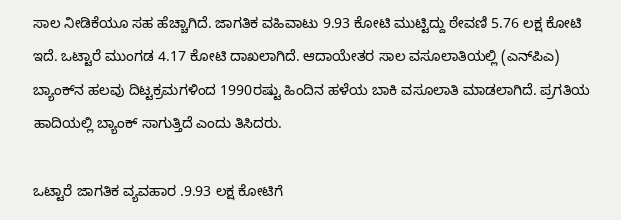ಸಾಲ ನೀಡಿಕೆಯೂ ಸಹ ಹೆಚ್ಚಾಗಿದೆ. ಜಾಗತಿಕ ವಹಿವಾಟು 9.93 ಕೋಟಿ ಮುಟ್ಟಿದ್ದು ಠೇವಣಿ 5.76 ಲಕ್ಷ ಕೋಟಿ ಇದೆ. ಒಟ್ಟಾರೆ ಮುಂಗಡ 4.17 ಕೋಟಿ ದಾಖಲಾಗಿದೆ. ಆದಾಯೇತರ ಸಾಲ ವಸೂಲಾತಿಯಲ್ಲಿ (ಎನ್‌ಪಿಎ) ಬ್ಯಾಂಕ್‌ನ ಹಲವು ದಿಟ್ಟಕ್ರಮಗಳಿಂದ 1990ರಷ್ಟು ಹಿಂದಿನ ಹಳೆಯ ಬಾಕಿ ವಸೂಲಾತಿ ಮಾಡಲಾಗಿದೆ. ಪ್ರಗತಿಯ ಹಾದಿಯಲ್ಲಿ ಬ್ಯಾಂಕ್‌ ಸಾಗುತ್ತಿದೆ ಎಂದು ತಿಸಿದರು.

ಒಟ್ಟಾರೆ ಜಾಗತಿಕ ವ್ಯವಹಾರ .9.93 ಲಕ್ಷ ಕೋಟಿಗೆ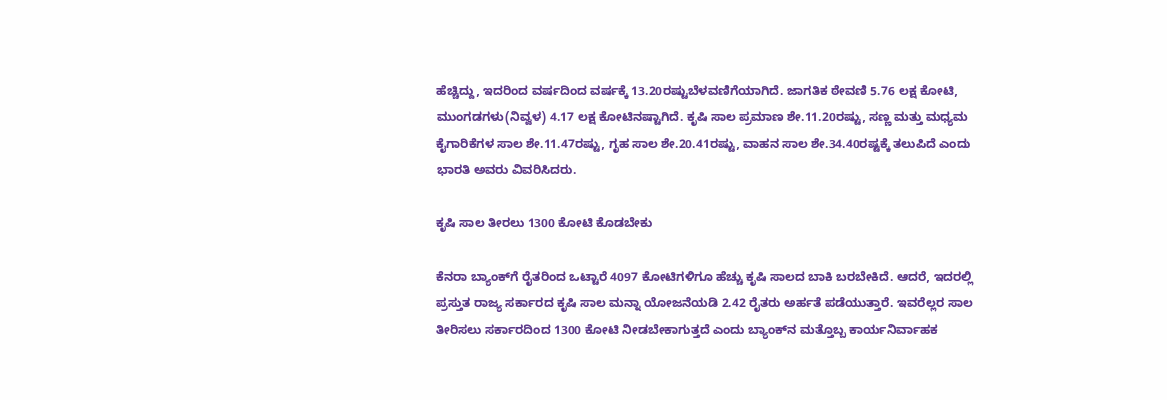ಹೆಚ್ಚಿದ್ದು, ಇದರಿಂದ ವರ್ಷದಿಂದ ವರ್ಷಕ್ಕೆ 13.20ರಷ್ಟುಬೆಳವಣಿಗೆಯಾಗಿದೆ. ಜಾಗತಿಕ ಠೇವಣಿ 5.76 ಲಕ್ಷ ಕೋಟಿ, ಮುಂಗಡಗಳು(ನಿವ್ವಳ) 4.17 ಲಕ್ಷ ಕೋಟಿನಷ್ಟಾಗಿದೆ. ಕೃಷಿ ಸಾಲ ಪ್ರಮಾಣ ಶೇ.11.20ರಷ್ಟು, ಸಣ್ಣ ಮತ್ತು ಮಧ್ಯಮ ಕೈಗಾರಿಕೆಗಳ ಸಾಲ ಶೇ.11.47ರಷ್ಟು, ಗೃಹ ಸಾಲ ಶೇ.20.41ರಷ್ಟು, ವಾಹನ ಸಾಲ ಶೇ.34.40ರಷ್ಟಕ್ಕೆ ತಲುಪಿದೆ ಎಂದು ಭಾರತಿ ಅವರು ವಿವರಿಸಿದರು.

ಕೃಷಿ ಸಾಲ ತೀರಲು 1300 ಕೋಟಿ ಕೊಡಬೇಕು

ಕೆನರಾ ಬ್ಯಾಂಕ್‌ಗೆ ರೈತರಿಂದ ಒಟ್ಟಾರೆ 4097 ಕೋಟಿಗಳಿಗೂ ಹೆಚ್ಚು ಕೃಷಿ ಸಾಲದ ಬಾಕಿ ಬರಬೇಕಿದೆ. ಆದರೆ, ಇದರಲ್ಲಿ ಪ್ರಸ್ತುತ ರಾಜ್ಯ ಸರ್ಕಾರದ ಕೃಷಿ ಸಾಲ ಮನ್ನಾ ಯೋಜನೆಯಡಿ 2.42 ರೈತರು ಅರ್ಹತೆ ಪಡೆಯುತ್ತಾರೆ. ಇವರೆಲ್ಲರ ಸಾಲ ತೀರಿಸಲು ಸರ್ಕಾರದಿಂದ 1300 ಕೋಟಿ ನೀಡಬೇಕಾಗುತ್ತದೆ ಎಂದು ಬ್ಯಾಂಕ್‌ನ ಮತ್ತೊಬ್ಬ ಕಾರ್ಯನಿರ್ವಾಹಕ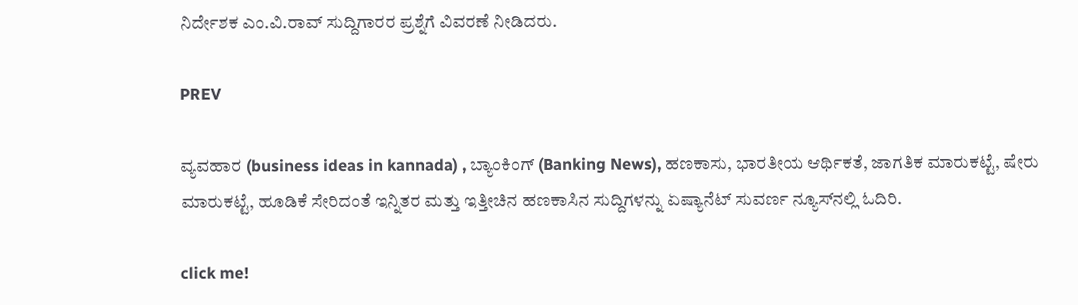ನಿರ್ದೇಶಕ ಎಂ.ವಿ.ರಾವ್‌ ಸುದ್ದಿಗಾರರ ಪ್ರಶ್ನೆಗೆ ವಿವರಣೆ ನೀಡಿದರು.

PREV

ವ್ಯವಹಾರ (business ideas in kannada) , ಬ್ಯಾಂಕಿಂಗ್ (Banking News), ಹಣಕಾಸು, ಭಾರತೀಯ ಆರ್ಥಿಕತೆ, ಜಾಗತಿಕ ಮಾರುಕಟ್ಟೆ, ಷೇರು ಮಾರುಕಟ್ಟೆ, ಹೂಡಿಕೆ ಸೇರಿದಂತೆ ಇನ್ನಿತರ ಮತ್ತು ಇತ್ತೀಚಿನ ಹಣಕಾಸಿನ ಸುದ್ದಿಗಳನ್ನು ಏಷ್ಯಾನೆಟ್ ಸುವರ್ಣ ನ್ಯೂಸ್‌ನಲ್ಲಿ ಓದಿರಿ.

click me!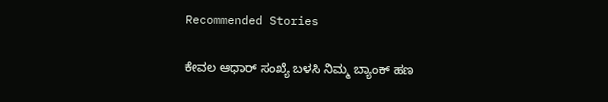Recommended Stories

ಕೇವಲ ಆಧಾರ್ ಸಂಖ್ಯೆ ಬಳಸಿ ನಿಮ್ಮ ಬ್ಯಾಂಕ್ ಹಣ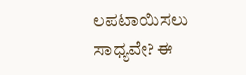ಲಪಟಾಯಿಸಲು ಸಾಧ್ಯವೇ? ಈ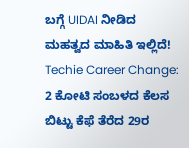ಬಗ್ಗೆ UIDAI ನೀಡಿದ ಮಹತ್ವದ ಮಾಹಿತಿ ಇಲ್ಲಿದೆ!
Techie Career Change: 2 ಕೋಟಿ ಸಂಬಳದ ಕೆಲಸ ಬಿಟ್ಟು ಕೆಫೆ ತೆರೆದ 29ರ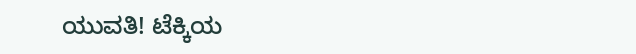ಯುವತಿ! ಟೆಕ್ಕಿಯ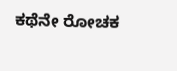ಕಥೆನೇ ರೋಚಕ